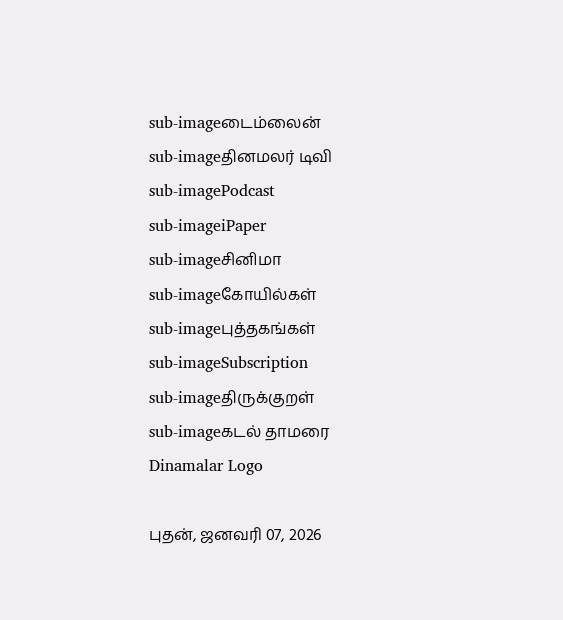sub-imageடைம்லைன்
sub-imageதினமலர் டிவி
sub-imagePodcast
sub-imageiPaper
sub-imageசினிமா
sub-imageகோயில்கள்
sub-imageபுத்தகங்கள்
sub-imageSubscription
sub-imageதிருக்குறள்
sub-imageகடல் தாமரை
Dinamalar Logo

புதன், ஜனவரி 07, 2026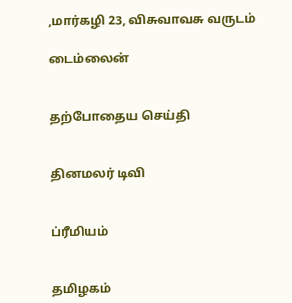,மார்கழி 23, விசுவாவசு வருடம்

டைம்லைன்


தற்போதைய செய்தி


தினமலர் டிவி


ப்ரீமியம்


தமிழகம்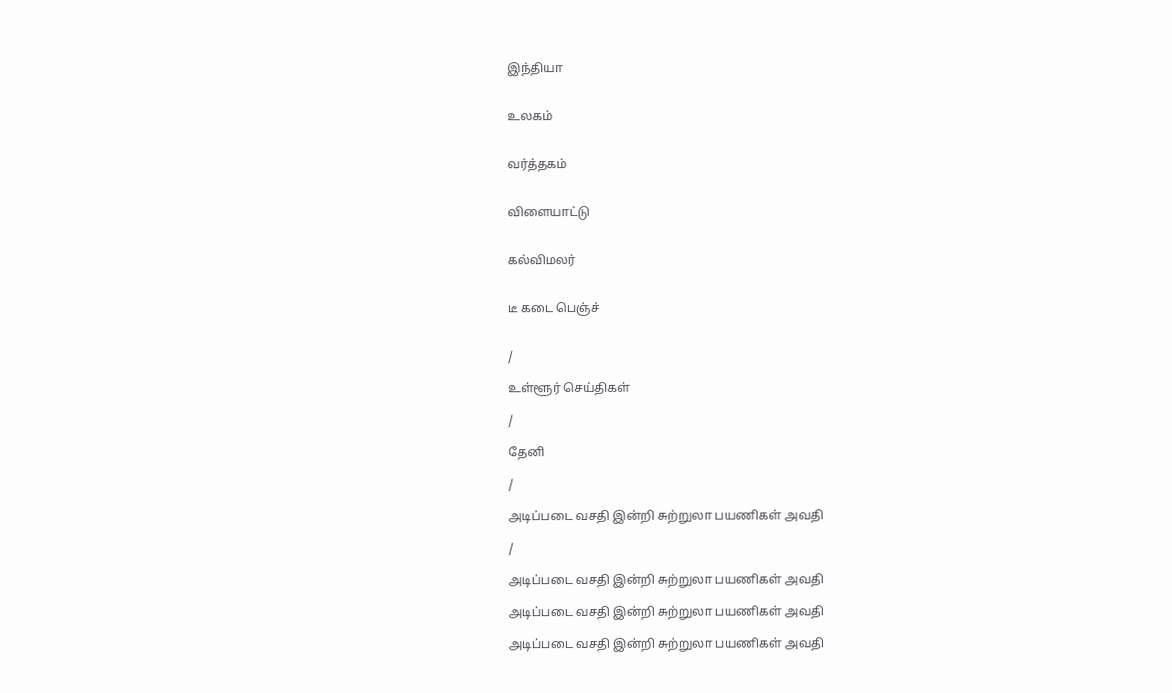இந்தியா


உலகம்


வர்த்தகம்


விளையாட்டு


கல்விமலர்


டீ கடை பெஞ்ச்


/

உள்ளூர் செய்திகள்

/

தேனி

/

அடிப்படை வசதி இன்றி சுற்றுலா பயணிகள் அவதி

/

அடிப்படை வசதி இன்றி சுற்றுலா பயணிகள் அவதி

அடிப்படை வசதி இன்றி சுற்றுலா பயணிகள் அவதி

அடிப்படை வசதி இன்றி சுற்றுலா பயணிகள் அவதி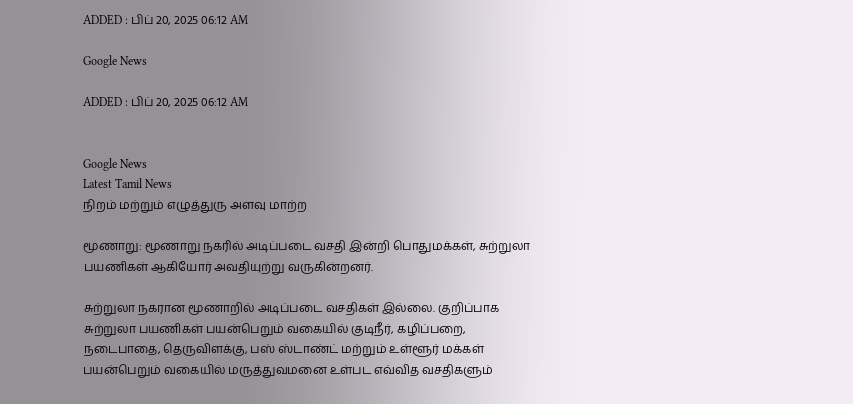ADDED : பிப் 20, 2025 06:12 AM

Google News

ADDED : பிப் 20, 2025 06:12 AM


Google News
Latest Tamil News
நிறம் மற்றும் எழுத்துரு அளவு மாற்ற

மூணாறு: மூணாறு நகரில் அடிப்படை வசதி இன்றி பொதுமக்கள், சுற்றுலா பயணிகள் ஆகியோர் அவதியுற்று வருகின்றனர்.

சுற்றுலா நகரான மூணாறில் அடிப்படை வசதிகள் இல்லை. குறிப்பாக சுற்றுலா பயணிகள் பயன்பெறும் வகையில் குடிநீர், கழிப்பறை, நடைபாதை, தெருவிளக்கு, பஸ் ஸ்டாண்ட் மற்றும் உள்ளூர் மக்கள் பயன்பெறும் வகையில் மருத்துவமனை உள்பட எவ்வித வசதிகளும்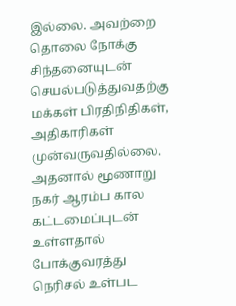இல்லை. அவற்றை தொலை நோக்கு சிந்தனையுடன் செயல்படுத்துவதற்கு மக்கள் பிரதிநிதிகள், அதிகாரிகள் முன்வருவதில்லை. அதனால் மூணாறு நகர் ஆரம்ப கால கட்டமைப்புடன் உள்ளதால் போக்குவரத்து நெரிசல் உள்பட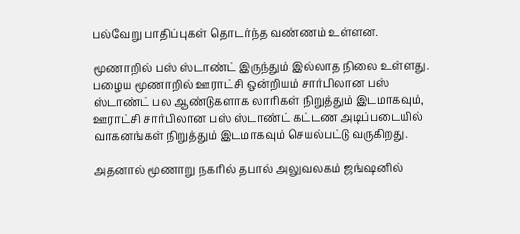பல்வேறு பாதிப்புகள் தொடர்ந்த வண்ணம் உள்ளன.

மூணாறில் பஸ் ஸ்டாண்ட் இருந்தும் இல்லாத நிலை உள்ளது. பழைய மூணாறில் ஊராட்சி ஒன்றியம் சார்பிலான பஸ் ஸ்டாண்ட் பல ஆண்டுகளாக லாரிகள் நிறுத்தும் இடமாகவும், ஊராட்சி சார்பிலான பஸ் ஸ்டாண்ட் கட்டண அடிப்படையில் வாகனங்கள் நிறுத்தும் இடமாகவும் செயல்பட்டு வருகிறது.

அதனால் மூணாறு நகரில் தபால் அலுவலகம் ஜங்ஷனில்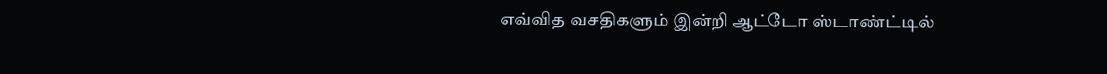எவ்வித வசதிகளும் இன்றி ஆட்டோ ஸ்டாண்ட்டில்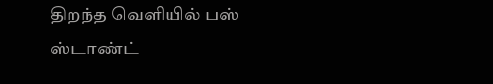திறந்த வெளியில் பஸ் ஸ்டாண்ட்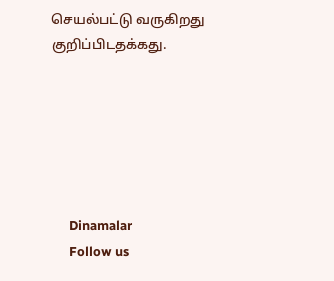செயல்பட்டு வருகிறது குறிப்பிடதக்கது.






      Dinamalar
      Follow us